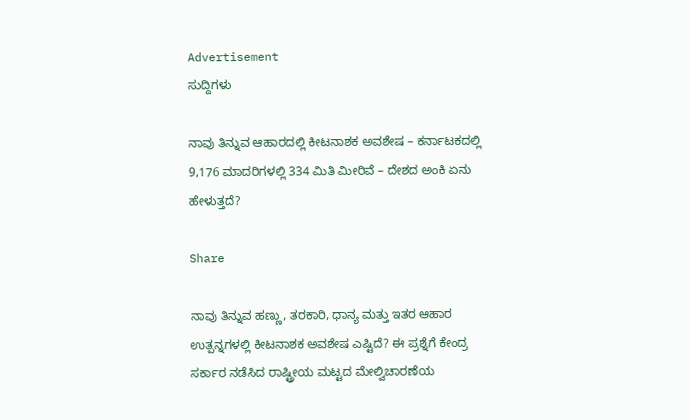Advertisement
ಸುದ್ದಿಗಳು

ನಾವು ತಿನ್ನುವ ಆಹಾರದಲ್ಲಿ ಕೀಟನಾಶಕ ಅವಶೇಷ – ಕರ್ನಾಟಕದಲ್ಲಿ 9,176 ಮಾದರಿಗಳಲ್ಲಿ 334 ಮಿತಿ ಮೀರಿವೆ – ದೇಶದ ಅಂಕಿ ಏನು ಹೇಳುತ್ತದೆ?

Share

ನಾವು ತಿನ್ನುವ ಹಣ್ಣು, ತರಕಾರಿ, ಧಾನ್ಯ ಮತ್ತು ಇತರ ಆಹಾರ ಉತ್ಪನ್ನಗಳಲ್ಲಿ ಕೀಟನಾಶಕ ಅವಶೇಷ ಎಷ್ಟಿದೆ? ಈ ಪ್ರಶ್ನೆಗೆ ಕೇಂದ್ರ ಸರ್ಕಾರ ನಡೆಸಿದ ರಾಷ್ಟ್ರೀಯ ಮಟ್ಟದ ಮೇಲ್ವಿಚಾರಣೆಯ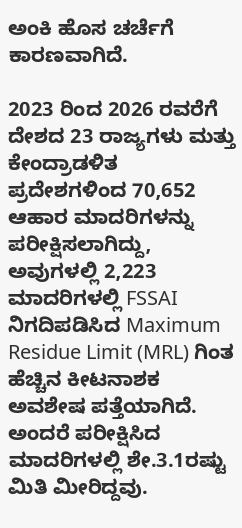ಅಂಕಿ ಹೊಸ ಚರ್ಚೆಗೆ ಕಾರಣವಾಗಿದೆ.

2023 ರಿಂದ 2026 ರವರೆಗೆ ದೇಶದ 23 ರಾಜ್ಯಗಳು ಮತ್ತು ಕೇಂದ್ರಾಡಳಿತ ಪ್ರದೇಶಗಳಿಂದ 70,652 ಆಹಾರ ಮಾದರಿಗಳನ್ನು ಪರೀಕ್ಷಿಸಲಾಗಿದ್ದು, ಅವುಗಳಲ್ಲಿ 2,223 ಮಾದರಿಗಳಲ್ಲಿ FSSAI ನಿಗದಿಪಡಿಸಿದ Maximum Residue Limit (MRL) ಗಿಂತ ಹೆಚ್ಚಿನ ಕೀಟನಾಶಕ ಅವಶೇಷ ಪತ್ತೆಯಾಗಿದೆ. ಅಂದರೆ ಪರೀಕ್ಷಿಸಿದ ಮಾದರಿಗಳಲ್ಲಿ ಶೇ.3.1ರಷ್ಟು ಮಿತಿ ಮೀರಿದ್ದವು.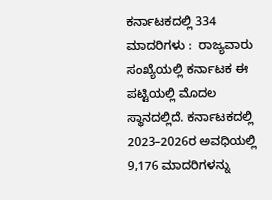ಕರ್ನಾಟಕದಲ್ಲಿ 334 ಮಾದರಿಗಳು :  ರಾಜ್ಯವಾರು ಸಂಖ್ಯೆಯಲ್ಲಿ ಕರ್ನಾಟಕ ಈ ಪಟ್ಟಿಯಲ್ಲಿ ಮೊದಲ ಸ್ಥಾನದಲ್ಲಿದೆ. ಕರ್ನಾಟಕದಲ್ಲಿ 2023–2026ರ ಅವಧಿಯಲ್ಲಿ 9,176 ಮಾದರಿಗಳನ್ನು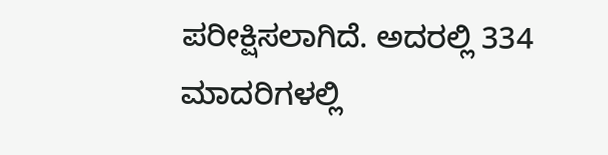ಪರೀಕ್ಷಿಸಲಾಗಿದೆ. ಅದರಲ್ಲಿ 334 ಮಾದರಿಗಳಲ್ಲಿ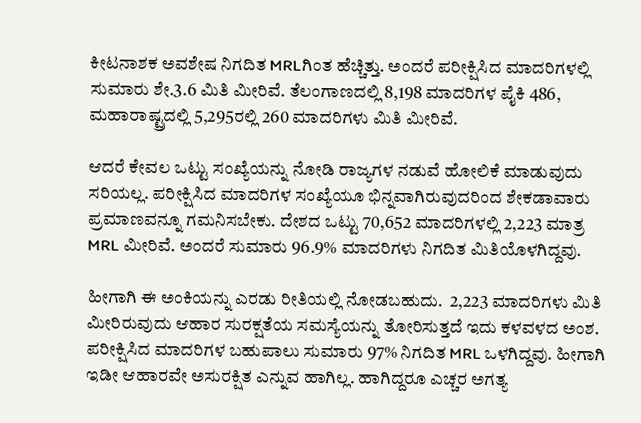ಕೀಟನಾಶಕ ಅವಶೇಷ ನಿಗದಿತ MRLಗಿಂತ ಹೆಚ್ಚಿತ್ತು. ಅಂದರೆ ಪರೀಕ್ಷಿಸಿದ ಮಾದರಿಗಳಲ್ಲಿ ಸುಮಾರು ಶೇ.3.6 ಮಿತಿ ಮೀರಿವೆ. ತೆಲಂಗಾಣದಲ್ಲಿ 8,198 ಮಾದರಿಗಳ ಪೈಕಿ 486, ಮಹಾರಾಷ್ಟ್ರದಲ್ಲಿ 5,295ರಲ್ಲಿ 260 ಮಾದರಿಗಳು ಮಿತಿ ಮೀರಿವೆ.

ಆದರೆ ಕೇವಲ ಒಟ್ಟು ಸಂಖ್ಯೆಯನ್ನು ನೋಡಿ ರಾಜ್ಯಗಳ ನಡುವೆ ಹೋಲಿಕೆ ಮಾಡುವುದು ಸರಿಯಲ್ಲ. ಪರೀಕ್ಷಿಸಿದ ಮಾದರಿಗಳ ಸಂಖ್ಯೆಯೂ ಭಿನ್ನವಾಗಿರುವುದರಿಂದ ಶೇಕಡಾವಾರು ಪ್ರಮಾಣವನ್ನೂ ಗಮನಿಸಬೇಕು. ದೇಶದ ಒಟ್ಟು 70,652 ಮಾದರಿಗಳಲ್ಲಿ 2,223 ಮಾತ್ರ MRL ಮೀರಿವೆ. ಅಂದರೆ ಸುಮಾರು 96.9% ಮಾದರಿಗಳು ನಿಗದಿತ ಮಿತಿಯೊಳಗಿದ್ದವು.

ಹೀಗಾಗಿ ಈ ಅಂಕಿಯನ್ನು ಎರಡು ರೀತಿಯಲ್ಲಿ ನೋಡಬಹುದು.  2,223 ಮಾದರಿಗಳು ಮಿತಿ ಮೀರಿರುವುದು ಆಹಾರ ಸುರಕ್ಷತೆಯ ಸಮಸ್ಯೆಯನ್ನು ತೋರಿಸುತ್ತದೆ ಇದು ಕಳವಳದ ಅಂಶ. ಪರೀಕ್ಷಿಸಿದ ಮಾದರಿಗಳ ಬಹುಪಾಲು ಸುಮಾರು 97% ನಿಗದಿತ MRL ಒಳಗಿದ್ದವು. ಹೀಗಾಗಿ ಇಡೀ ಆಹಾರವೇ ಅಸುರಕ್ಷಿತ ಎನ್ನುವ ಹಾಗಿಲ್ಲ. ಹಾಗಿದ್ದರೂ ಎಚ್ಚರ ಅಗತ್ಯ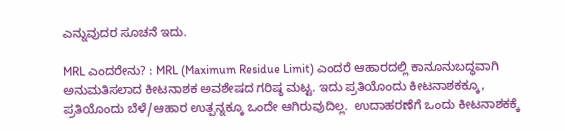ಎನ್ನುವುದರ ಸೂಚನೆ ಇದು.

MRL ಎಂದರೇನು? : MRL (Maximum Residue Limit) ಎಂದರೆ ಆಹಾರದಲ್ಲಿ ಕಾನೂನುಬದ್ಧವಾಗಿ ಅನುಮತಿಸಲಾದ ಕೀಟನಾಶಕ ಅವಶೇಷದ ಗರಿಷ್ಠ ಮಟ್ಟ. ಇದು ಪ್ರತಿಯೊಂದು ಕೀಟನಾಶಕಕ್ಕೂ, ಪ್ರತಿಯೊಂದು ಬೆಳೆ/ಆಹಾರ ಉತ್ಪನ್ನಕ್ಕೂ ಒಂದೇ ಆಗಿರುವುದಿಲ್ಲ.  ಉದಾಹರಣೆಗೆ ಒಂದು ಕೀಟನಾಶಕಕ್ಕೆ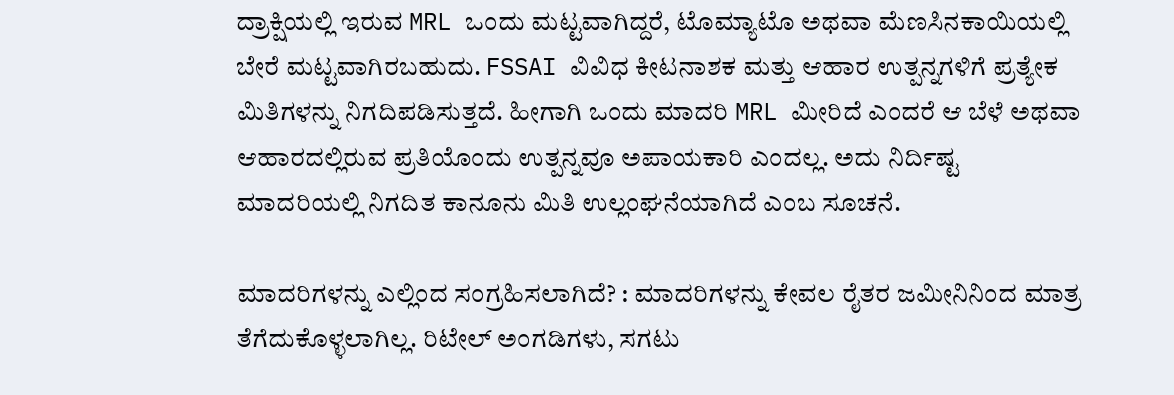ದ್ರಾಕ್ಷಿಯಲ್ಲಿ ಇರುವ MRL ಒಂದು ಮಟ್ಟವಾಗಿದ್ದರೆ, ಟೊಮ್ಯಾಟೊ ಅಥವಾ ಮೆಣಸಿನಕಾಯಿಯಲ್ಲಿ ಬೇರೆ ಮಟ್ಟವಾಗಿರಬಹುದು. FSSAI ವಿವಿಧ ಕೀಟನಾಶಕ ಮತ್ತು ಆಹಾರ ಉತ್ಪನ್ನಗಳಿಗೆ ಪ್ರತ್ಯೇಕ ಮಿತಿಗಳನ್ನು ನಿಗದಿಪಡಿಸುತ್ತದೆ. ಹೀಗಾಗಿ ಒಂದು ಮಾದರಿ MRL ಮೀರಿದೆ ಎಂದರೆ ಆ ಬೆಳೆ ಅಥವಾ ಆಹಾರದಲ್ಲಿರುವ ಪ್ರತಿಯೊಂದು ಉತ್ಪನ್ನವೂ ಅಪಾಯಕಾರಿ ಎಂದಲ್ಲ. ಅದು ನಿರ್ದಿಷ್ಟ ಮಾದರಿಯಲ್ಲಿ ನಿಗದಿತ ಕಾನೂನು ಮಿತಿ ಉಲ್ಲಂಘನೆಯಾಗಿದೆ ಎಂಬ ಸೂಚನೆ.

ಮಾದರಿಗಳನ್ನು ಎಲ್ಲಿಂದ ಸಂಗ್ರಹಿಸಲಾಗಿದೆ? : ಮಾದರಿಗಳನ್ನು ಕೇವಲ ರೈತರ ಜಮೀನಿನಿಂದ ಮಾತ್ರ ತೆಗೆದುಕೊಳ್ಳಲಾಗಿಲ್ಲ. ರಿಟೇಲ್ ಅಂಗಡಿಗಳು, ಸಗಟು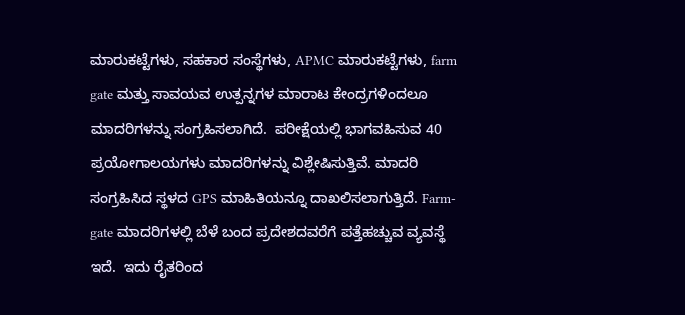ಮಾರುಕಟ್ಟೆಗಳು, ಸಹಕಾರ ಸಂಸ್ಥೆಗಳು, APMC ಮಾರುಕಟ್ಟೆಗಳು, farm gate ಮತ್ತು ಸಾವಯವ ಉತ್ಪನ್ನಗಳ ಮಾರಾಟ ಕೇಂದ್ರಗಳಿಂದಲೂ ಮಾದರಿಗಳನ್ನು ಸಂಗ್ರಹಿಸಲಾಗಿದೆ.  ಪರೀಕ್ಷೆಯಲ್ಲಿ ಭಾಗವಹಿಸುವ 40 ಪ್ರಯೋಗಾಲಯಗಳು ಮಾದರಿಗಳನ್ನು ವಿಶ್ಲೇಷಿಸುತ್ತಿವೆ. ಮಾದರಿ ಸಂಗ್ರಹಿಸಿದ ಸ್ಥಳದ GPS ಮಾಹಿತಿಯನ್ನೂ ದಾಖಲಿಸಲಾಗುತ್ತಿದೆ. Farm-gate ಮಾದರಿಗಳಲ್ಲಿ ಬೆಳೆ ಬಂದ ಪ್ರದೇಶದವರೆಗೆ ಪತ್ತೆಹಚ್ಚುವ ವ್ಯವಸ್ಥೆ ಇದೆ.  ಇದು ರೈತರಿಂದ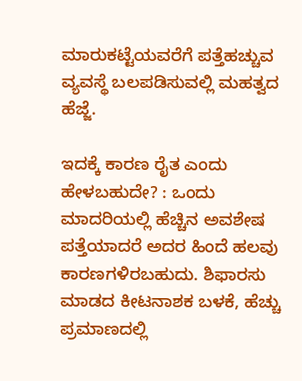ಮಾರುಕಟ್ಟೆಯವರೆಗೆ ಪತ್ತೆಹಚ್ಚುವ ವ್ಯವಸ್ಥೆ ಬಲಪಡಿಸುವಲ್ಲಿ ಮಹತ್ವದ ಹೆಜ್ಜೆ.

ಇದಕ್ಕೆ ಕಾರಣ ರೈತ ಎಂದು ಹೇಳಬಹುದೇ? : ಒಂದು ಮಾದರಿಯಲ್ಲಿ ಹೆಚ್ಚಿನ ಅವಶೇಷ ಪತ್ತೆಯಾದರೆ ಅದರ ಹಿಂದೆ ಹಲವು ಕಾರಣಗಳಿರಬಹುದು. ಶಿಫಾರಸು ಮಾಡದ ಕೀಟನಾಶಕ ಬಳಕೆ, ಹೆಚ್ಚು ಪ್ರಮಾಣದಲ್ಲಿ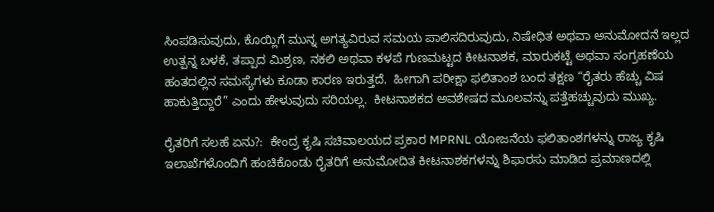ಸಿಂಪಡಿಸುವುದು, ಕೊಯ್ಲಿಗೆ ಮುನ್ನ ಅಗತ್ಯವಿರುವ ಸಮಯ ಪಾಲಿಸದಿರುವುದು, ನಿಷೇಧಿತ ಅಥವಾ ಅನುಮೋದನೆ ಇಲ್ಲದ ಉತ್ಪನ್ನ ಬಳಕೆ, ತಪ್ಪಾದ ಮಿಶ್ರಣ, ನಕಲಿ ಅಥವಾ ಕಳಪೆ ಗುಣಮಟ್ಟದ ಕೀಟನಾಶಕ, ಮಾರುಕಟ್ಟೆ ಅಥವಾ ಸಂಗ್ರಹಣೆಯ ಹಂತದಲ್ಲಿನ ಸಮಸ್ಯೆಗಳು ಕೂಡಾ ಕಾರಣ ಇರುತ್ತದೆ.  ಹೀಗಾಗಿ ಪರೀಕ್ಷಾ ಫಲಿತಾಂಶ ಬಂದ ತಕ್ಷಣ “ರೈತರು ಹೆಚ್ಚು ವಿಷ ಹಾಕುತ್ತಿದ್ದಾರೆ” ಎಂದು ಹೇಳುವುದು ಸರಿಯಲ್ಲ.  ಕೀಟನಾಶಕದ ಅವಶೇಷದ ಮೂಲವನ್ನು ಪತ್ತೆಹಚ್ಚುವುದು ಮುಖ್ಯ.

ರೈತರಿಗೆ ಸಲಹೆ ಏನು?:  ಕೇಂದ್ರ ಕೃಷಿ ಸಚಿವಾಲಯದ ಪ್ರಕಾರ MPRNL ಯೋಜನೆಯ ಫಲಿತಾಂಶಗಳನ್ನು ರಾಜ್ಯ ಕೃಷಿ ಇಲಾಖೆಗಳೊಂದಿಗೆ ಹಂಚಿಕೊಂಡು ರೈತರಿಗೆ ಅನುಮೋದಿತ ಕೀಟನಾಶಕಗಳನ್ನು ಶಿಫಾರಸು ಮಾಡಿದ ಪ್ರಮಾಣದಲ್ಲಿ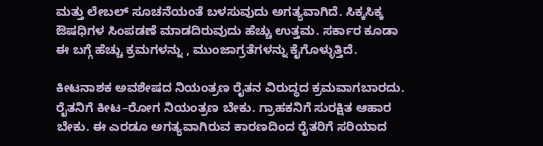ಮತ್ತು ಲೇಬಲ್ ಸೂಚನೆಯಂತೆ ಬಳಸುವುದು ಅಗತ್ಯವಾಗಿದೆ. ಸಿಕ್ಕಸಿಕ್ಕ ಔಷಧಿಗಳ ಸಿಂಪಡಣೆ ಮಾಡದಿರುವುದು ಹೆಚ್ಚು ಉತ್ತಮ. ಸರ್ಕಾರ ಕೂಡಾ ಈ ಬಗ್ಗೆ ಹೆಚ್ಚು ಕ್ರಮಗಳನ್ನು , ಮುಂಜಾಗ್ರತೆಗಳನ್ನು ಕೈಗೊಳ್ಳುತ್ತಿದೆ.

ಕೀಟನಾಶಕ ಅವಶೇಷದ ನಿಯಂತ್ರಣ ರೈತನ ವಿರುದ್ಧದ ಕ್ರಮವಾಗಬಾರದು. ರೈತನಿಗೆ ಕೀಟ–ರೋಗ ನಿಯಂತ್ರಣ ಬೇಕು. ಗ್ರಾಹಕನಿಗೆ ಸುರಕ್ಷಿತ ಆಹಾರ ಬೇಕು. ಈ ಎರಡೂ ಅಗತ್ಯವಾಗಿರುವ ಕಾರಣದಿಂದ ರೈತರಿಗೆ ಸರಿಯಾದ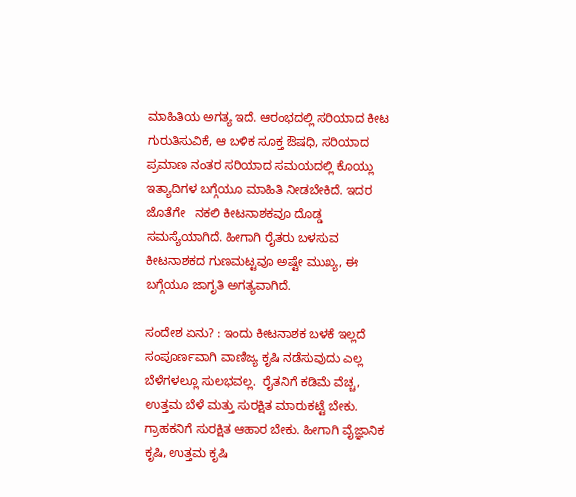ಮಾಹಿತಿಯ ಅಗತ್ಯ ಇದೆ. ಆರಂಭದಲ್ಲಿ ಸರಿಯಾದ ಕೀಟ ಗುರುತಿಸುವಿಕೆ, ಆ ಬಳಿಕ ಸೂಕ್ತ ಔಷಧಿ, ಸರಿಯಾದ ಪ್ರಮಾಣ ನಂತರ ಸರಿಯಾದ ಸಮಯದಲ್ಲಿ ಕೊಯ್ಲು ಇತ್ಯಾದಿಗಳ ಬಗ್ಗೆಯೂ ಮಾಹಿತಿ ನೀಡಬೇಕಿದೆ. ಇದರ ಜೊತೆಗೇ   ನಕಲಿ ಕೀಟನಾಶಕವೂ ದೊಡ್ಡ ಸಮಸ್ಯೆಯಾಗಿದೆ. ಹೀಗಾಗಿ ರೈತರು ಬಳಸುವ ಕೀಟನಾಶಕದ ಗುಣಮಟ್ಟವೂ ಅಷ್ಟೇ ಮುಖ್ಯ, ಈ ಬಗ್ಗೆಯೂ ಜಾಗೃತಿ ಅಗತ್ಯವಾಗಿದೆ.

ಸಂದೇಶ ಏನು? : ಇಂದು ಕೀಟನಾಶಕ ಬಳಕೆ ಇಲ್ಲದೆ ಸಂಪೂರ್ಣವಾಗಿ ವಾಣಿಜ್ಯ ಕೃಷಿ ನಡೆಸುವುದು ಎಲ್ಲ ಬೆಳೆಗಳಲ್ಲೂ ಸುಲಭವಲ್ಲ.  ರೈತನಿಗೆ ಕಡಿಮೆ ವೆಚ್ಚ, ಉತ್ತಮ ಬೆಳೆ ಮತ್ತು ಸುರಕ್ಷಿತ ಮಾರುಕಟ್ಟೆ ಬೇಕು. ಗ್ರಾಹಕನಿಗೆ ಸುರಕ್ಷಿತ ಆಹಾರ ಬೇಕು. ಹೀಗಾಗಿ ವೈಜ್ಞಾನಿಕ ಕೃಷಿ, ಉತ್ತಮ ಕೃಷಿ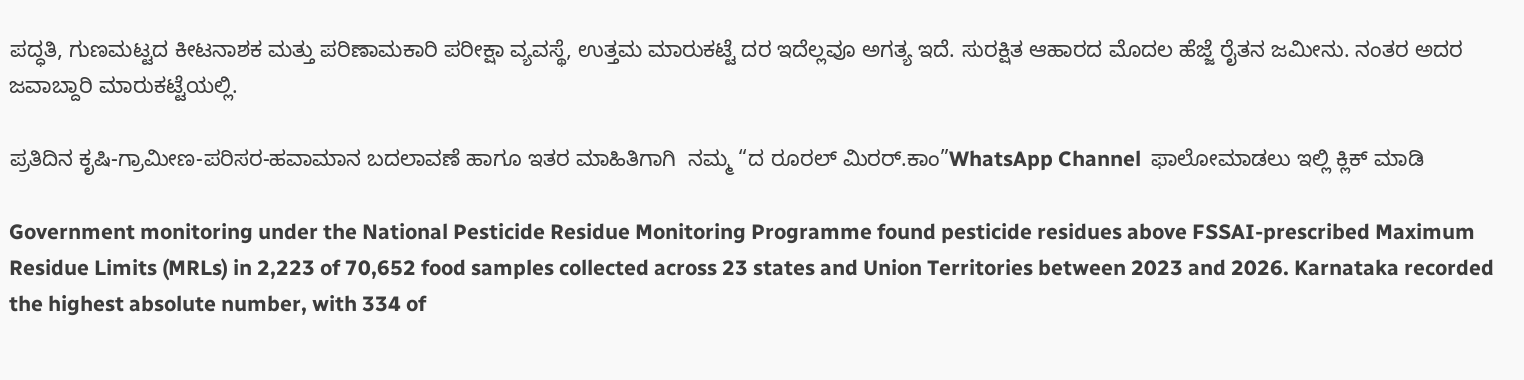ಪದ್ಧತಿ, ಗುಣಮಟ್ಟದ ಕೀಟನಾಶಕ ಮತ್ತು ಪರಿಣಾಮಕಾರಿ ಪರೀಕ್ಷಾ ವ್ಯವಸ್ಥೆ, ಉತ್ತಮ ಮಾರುಕಟ್ಟೆ ದರ ಇದೆಲ್ಲವೂ ಅಗತ್ಯ ಇದೆ. ಸುರಕ್ಷಿತ ಆಹಾರದ ಮೊದಲ ಹೆಜ್ಜೆ ರೈತನ ಜಮೀನು. ನಂತರ ಅದರ ಜವಾಬ್ದಾರಿ ಮಾರುಕಟ್ಟೆಯಲ್ಲಿ.

ಪ್ರತಿದಿನ ಕೃಷಿ-ಗ್ರಾಮೀಣ-ಪರಿಸರ-ಹವಾಮಾನ ಬದಲಾವಣೆ ಹಾಗೂ ಇತರ ಮಾಹಿತಿಗಾಗಿ  ನಮ್ಮ “ದ ರೂರಲ್‌ ಮಿರರ್.ಕಾಂ”WhatsApp Channel  ಫಾಲೋಮಾಡಲು ಇಲ್ಲಿ ಕ್ಲಿಕ್‌ ಮಾಡಿ

Government monitoring under the National Pesticide Residue Monitoring Programme found pesticide residues above FSSAI-prescribed Maximum Residue Limits (MRLs) in 2,223 of 70,652 food samples collected across 23 states and Union Territories between 2023 and 2026. Karnataka recorded the highest absolute number, with 334 of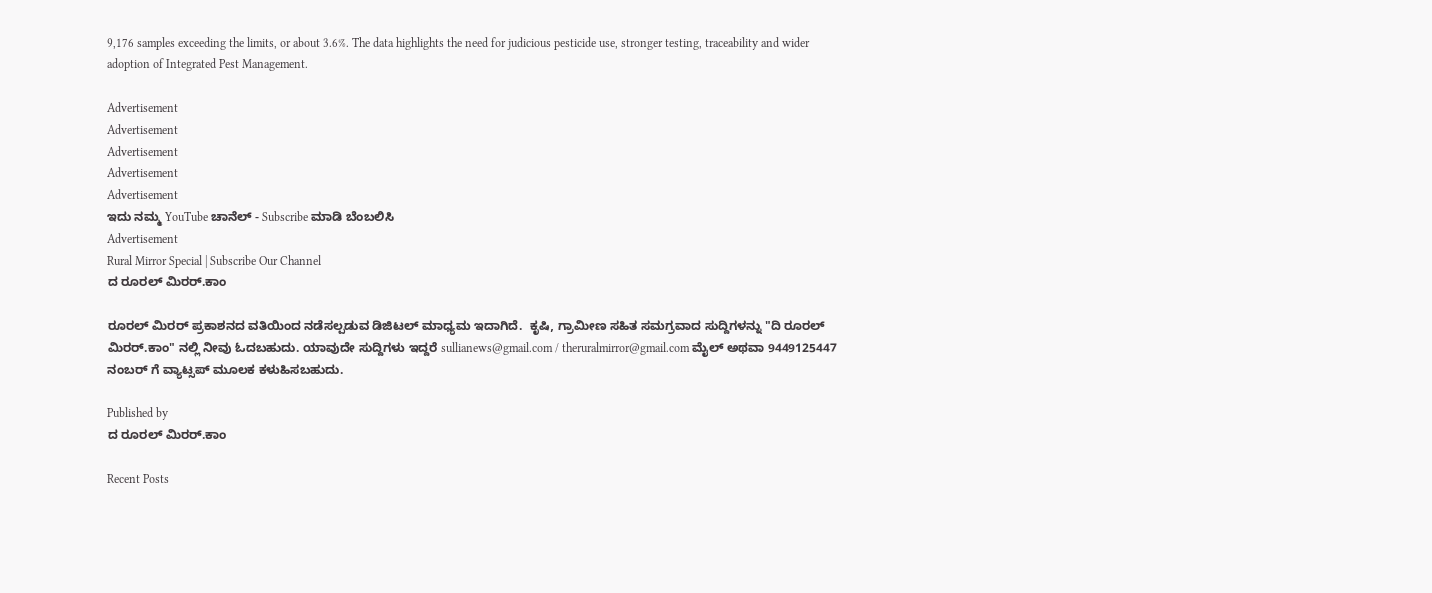9,176 samples exceeding the limits, or about 3.6%. The data highlights the need for judicious pesticide use, stronger testing, traceability and wider adoption of Integrated Pest Management.

Advertisement
Advertisement
Advertisement
Advertisement
Advertisement
ಇದು ನಮ್ಮ YouTube ಚಾನೆಲ್ - Subscribe ಮಾಡಿ ಬೆಂಬಲಿಸಿ
Advertisement
Rural Mirror Special | Subscribe Our Channel
ದ ರೂರಲ್ ಮಿರರ್.ಕಾಂ

ರೂರಲ್‌ ಮಿರರ್‌ ಪ್ರಕಾಶನದ ವತಿಯಿಂದ ನಡೆಸಲ್ಪಡುವ ಡಿಜಿಟಲ್‌ ಮಾಧ್ಯಮ ಇದಾಗಿದೆ.  ಕೃಷಿ, ಗ್ರಾಮೀಣ ಸಹಿತ ಸಮಗ್ರವಾದ ಸುದ್ದಿಗಳನ್ನು "ದಿ ರೂರಲ್‌ ಮಿರರ್‌.ಕಾಂ" ನಲ್ಲಿ ನೀವು ಓದಬಹುದು. ಯಾವುದೇ ಸುದ್ದಿಗಳು ಇದ್ದರೆ sullianews@gmail.com / theruralmirror@gmail.com ಮೈಲ್ ಅಥವಾ 9449125447 ನಂಬರ್ ಗೆ ವ್ಯಾಟ್ಸಪ್ ಮೂಲಕ ಕಳುಹಿಸಬಹುದು.

Published by
ದ ರೂರಲ್ ಮಿರರ್.ಕಾಂ

Recent Posts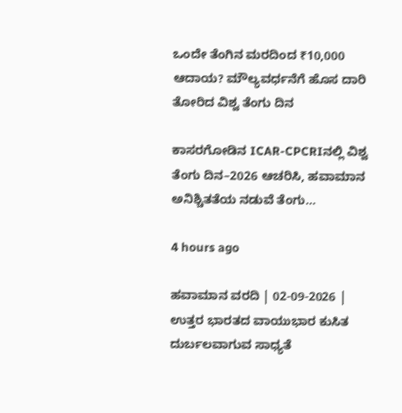ಒಂದೇ ತೆಂಗಿನ ಮರದಿಂದ ₹10,000 ಆದಾಯ? ಮೌಲ್ಯವರ್ಧನೆಗೆ ಹೊಸ ದಾರಿ ತೋರಿದ ವಿಶ್ವ ತೆಂಗು ದಿನ

ಕಾಸರಗೋಡಿನ ICAR-CPCRIನಲ್ಲಿ ವಿಶ್ವ ತೆಂಗು ದಿನ–2026 ಆಚರಿಸಿ, ಹವಾಮಾನ ಅನಿಶ್ಚಿತತೆಯ ನಡುವೆ ತೆಂಗು…

4 hours ago

ಹವಾಮಾನ ವರದಿ | 02-09-2026 | ಉತ್ತರ ಭಾರತದ ವಾಯುಭಾರ ಕುಸಿತ ದುರ್ಬಲವಾಗುವ ಸಾಧ್ಯತೆ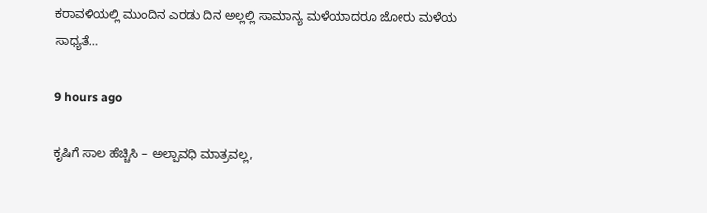ಕರಾವಳಿಯಲ್ಲಿ ಮುಂದಿನ ಎರಡು ದಿನ ಅಲ್ಲಲ್ಲಿ ಸಾಮಾನ್ಯ ಮಳೆಯಾದರೂ ಜೋರು ಮಳೆಯ ಸಾಧ್ಯತೆ…

9 hours ago

ಕೃಷಿಗೆ ಸಾಲ ಹೆಚ್ಚಿಸಿ – ಅಲ್ಪಾವಧಿ ಮಾತ್ರವಲ್ಲ,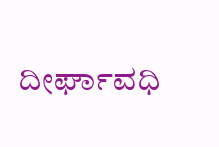ದೀರ್ಘಾವಧಿ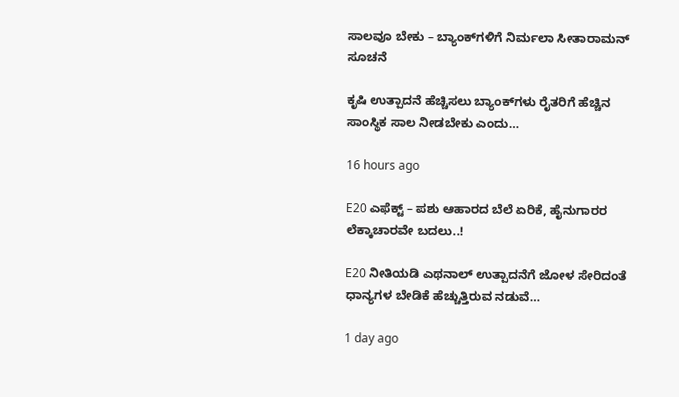ಸಾಲವೂ ಬೇಕು – ಬ್ಯಾಂಕ್‌ಗಳಿಗೆ ನಿರ್ಮಲಾ ಸೀತಾರಾಮನ್ ಸೂಚನೆ

ಕೃಷಿ ಉತ್ಪಾದನೆ ಹೆಚ್ಚಿಸಲು ಬ್ಯಾಂಕ್‌ಗಳು ರೈತರಿಗೆ ಹೆಚ್ಚಿನ ಸಾಂಸ್ಥಿಕ ಸಾಲ ನೀಡಬೇಕು ಎಂದು…

16 hours ago

E20 ಎಫೆಕ್ಟ್‌ – ಪಶು ಆಹಾರದ ಬೆಲೆ ಏರಿಕೆ, ಹೈನುಗಾರರ ಲೆಕ್ಕಾಚಾರವೇ ಬದಲು..!

E20 ನೀತಿಯಡಿ ಎಥನಾಲ್ ಉತ್ಪಾದನೆಗೆ ಜೋಳ ಸೇರಿದಂತೆ ಧಾನ್ಯಗಳ ಬೇಡಿಕೆ ಹೆಚ್ಚುತ್ತಿರುವ ನಡುವೆ…

1 day ago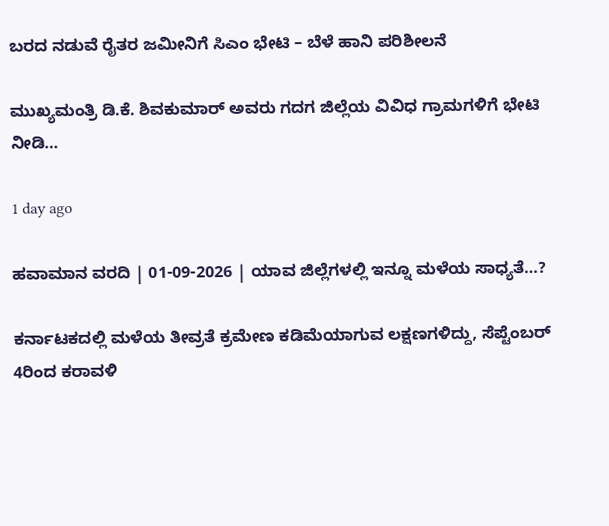ಬರದ ನಡುವೆ ರೈತರ ಜಮೀನಿಗೆ ಸಿಎಂ ಭೇಟಿ – ಬೆಳೆ ಹಾನಿ ಪರಿಶೀಲನೆ

ಮುಖ್ಯಮಂತ್ರಿ ಡಿ.ಕೆ. ಶಿವಕುಮಾರ್ ಅವರು ಗದಗ ಜಿಲ್ಲೆಯ ವಿವಿಧ ಗ್ರಾಮಗಳಿಗೆ ಭೇಟಿ ನೀಡಿ…

1 day ago

ಹವಾಮಾನ ವರದಿ | 01-09-2026 | ಯಾವ ಜಿಲ್ಲೆಗಳಲ್ಲಿ ಇನ್ನೂ ಮಳೆಯ ಸಾಧ್ಯತೆ…?

ಕರ್ನಾಟಕದಲ್ಲಿ ಮಳೆಯ ತೀವ್ರತೆ ಕ್ರಮೇಣ ಕಡಿಮೆಯಾಗುವ ಲಕ್ಷಣಗಳಿದ್ದು, ಸೆಪ್ಟೆಂಬರ್ 4ರಿಂದ ಕರಾವಳಿ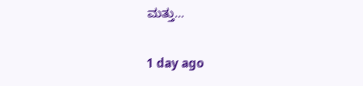ಮತ್ತು…

1 day ago